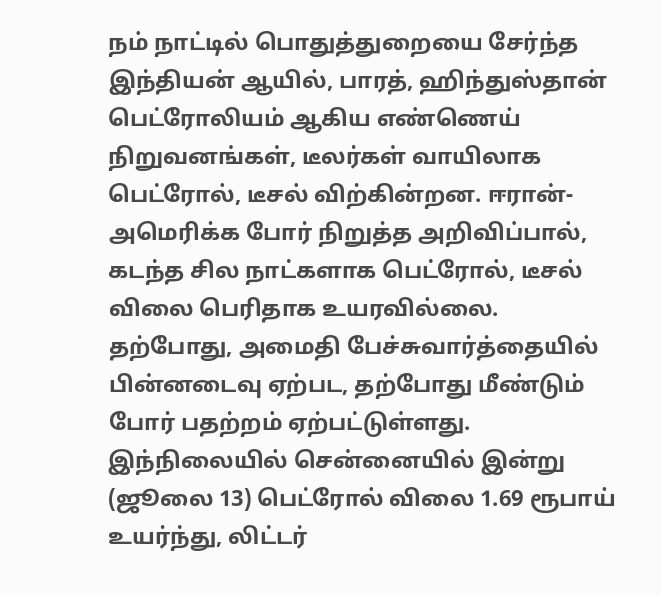நம் நாட்டில் பொதுத்துறையை சேர்ந்த இந்தியன் ஆயில், பாரத், ஹிந்துஸ்தான் பெட்ரோலியம் ஆகிய எண்ணெய் நிறுவனங்கள், டீலர்கள் வாயிலாக பெட்ரோல், டீசல் விற்கின்றன. ஈரான்-அமெரிக்க போர் நிறுத்த அறிவிப்பால், கடந்த சில நாட்களாக பெட்ரோல், டீசல் விலை பெரிதாக உயரவில்லை. தற்போது, அமைதி பேச்சுவார்த்தையில் பின்னடைவு ஏற்பட, தற்போது மீண்டும் போர் பதற்றம் ஏற்பட்டுள்ளது.
இந்நிலையில் சென்னையில் இன்று (ஜூலை 13) பெட்ரோல் விலை 1.69 ரூபாய் உயர்ந்து, லிட்டர்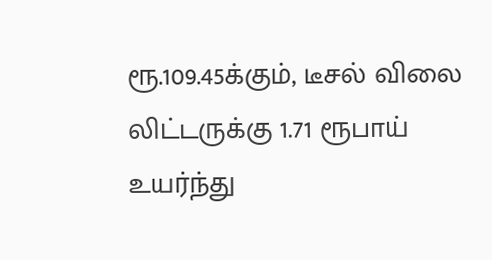ரூ.109.45க்கும், டீசல் விலை லிட்டருக்கு 1.71 ரூபாய் உயர்ந்து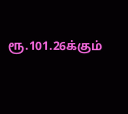ரூ.101.26க்கும்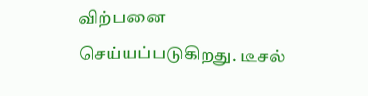விற்பனை செய்யப்படுகிறது. டீசல்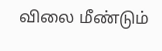விலை மீண்டும்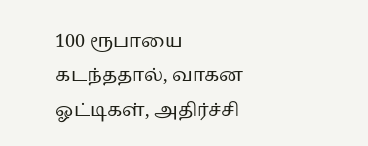100 ரூபாயை கடந்ததால், வாகன ஓட்டிகள், அதிர்ச்சி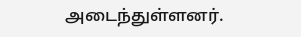அடைந்துள்ளனர்.